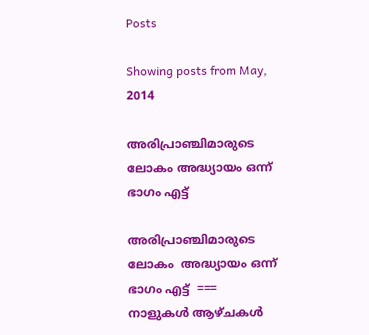Posts

Showing posts from May, 2014

അരിപ്രാഞ്ചിമാരുടെ ലോകം അദ്ധ്യായം ഒന്ന് ഭാഗം എട്ട്

അരിപ്രാഞ്ചിമാരുടെ ലോകം  അദ്ധ്യായം ഒന്ന് ഭാഗം എട്ട്  ===         നാളുകൾ ആഴ്ചകൾ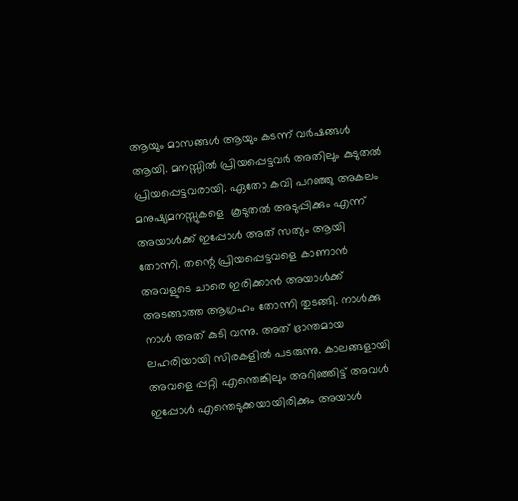ആയും മാസങ്ങൾ ആയും കടന്ന് വർഷങ്ങൾ ആയി. മനസ്സിൽ പ്രിയപ്പെട്ടവർ അതിലും കുടുതൽ പ്രിയപ്പെട്ടവരായി. ഏതോ കവി പറഞ്ഞു അകലം മനുഷ്യമനസ്സുകളെ  കൂടുതൽ അടുപ്പിക്കും എന്ന് അയാൾക്ക് ഇപ്പോൾ അത് സത്യം ആയി തോന്നി. തന്റെ പ്രിയപ്പെട്ടവളെ കാണാൻ അവളുടെ ചാരെ ഇരിക്കാൻ അയാൾക്ക് അടങ്ങാത്ത ആഗ്രഹം തോന്നി തുടങ്ങി. നാൾക്കു നാൾ അത് കുടി വന്നു. അത് ഭ്രാന്തമായ ലഹരിയായി സിരകളിൽ പടരുന്നു. കാലങ്ങളായി അവളെ പ്പറ്റി എന്തെങ്കിലും അറിഞ്ഞിട്ട് അവൾ ഇപ്പോൾ എന്തെടുക്കയായിരിക്കും അയാൾ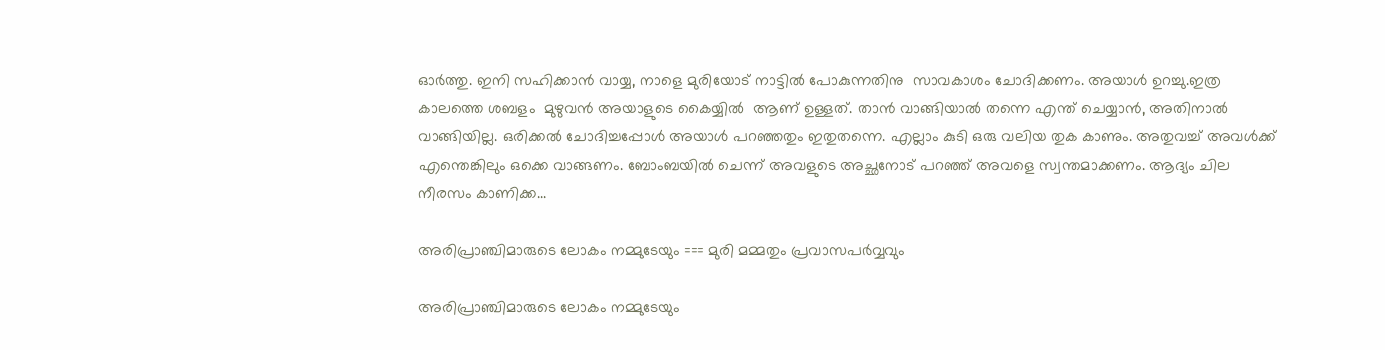ഓർത്തു. ഇനി സഹിക്കാൻ വായ്യ, നാളെ മുരിയോട് നാട്ടിൽ പോകുന്നതിനു  സാവകാശം ചോദിക്കണം. അയാൾ ഉറച്ചു.ഇത്ര കാലത്തെ ശബളം  മുഴുവൻ അയാളുടെ കൈയ്യിൽ  ആണ് ഉള്ളത്. താൻ വാങ്ങിയാൽ തന്നെ എന്ത് ചെയ്യാൻ, അതിനാൽ വാങ്ങിയില്ല. ഒരിക്കൽ ചോദിച്ചപ്പോൾ അയാൾ പറഞ്ഞതും ഇതുതന്നെ. എല്ലാം കുടി ഒരു വലിയ തുക കാണും. അതുവച്ച് അവൾക്ക് എന്തെങ്കിലും ഒക്കെ വാങ്ങണം. ബോംബയിൽ ചെന്ന് അവളുടെ അച്ഛനോട് പറഞ്ഞ് അവളെ സ്വന്തമാക്കണം. ആദ്യം ചില നീരസം കാണിക്ക...

അരിപ്രാഞ്ചിമാരുടെ ലോകം നമ്മുടേയും === മുരി മമ്മതും പ്രവാസപർവ്വവും

അരിപ്രാഞ്ചിമാരുടെ ലോകം നമ്മുടേയും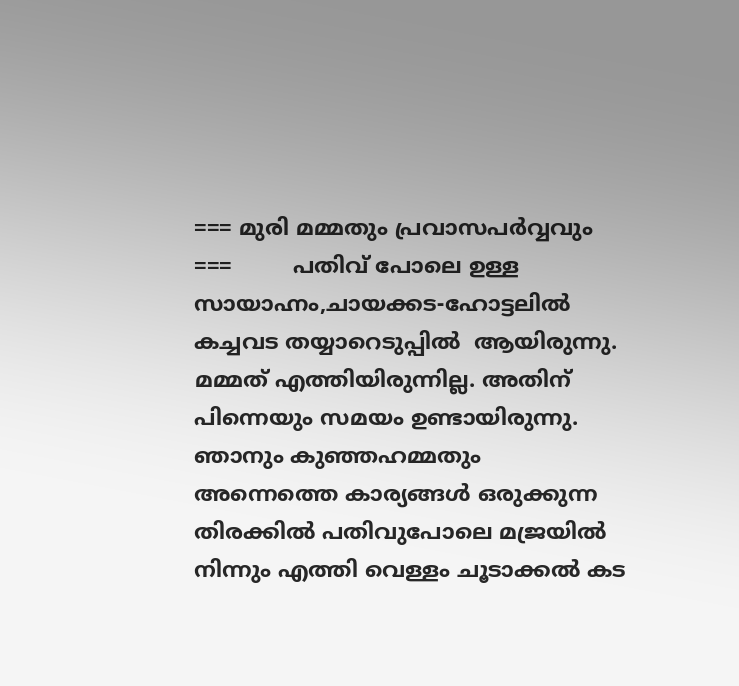=== മുരി മമ്മതും പ്രവാസപർവ്വവും  ===         പതിവ് പോലെ ഉള്ള സായാഹ്നം,ചായക്കട-ഹോട്ടലിൽ കച്ചവട തയ്യാറെടുപ്പിൽ  ആയിരുന്നു. മമ്മത് എത്തിയിരുന്നില്ല. അതിന് പിന്നെയും സമയം ഉണ്ടായിരുന്നു. ഞാനും കുഞ്ഞഹമ്മതും അന്നെത്തെ കാര്യങ്ങൾ ഒരുക്കുന്ന തിരക്കിൽ പതിവുപോലെ മജ്രയിൽ നിന്നും എത്തി വെള്ളം ചൂടാക്കൽ കട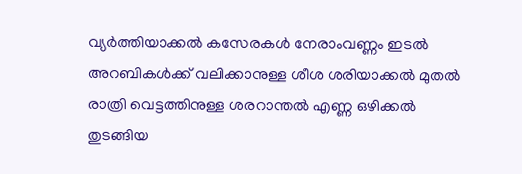വ്യർത്തിയാക്കൽ കസേരകൾ നേരാംവണ്ണം ഇടൽ  അറബികൾക്ക് വലിക്കാനുള്ള ശീശ ശരിയാക്കൽ മുതൽ രാത്രി വെട്ടത്തിനുള്ള ശരറാന്തൽ എണ്ണ ഒഴിക്കൽ തുടങ്ങിയ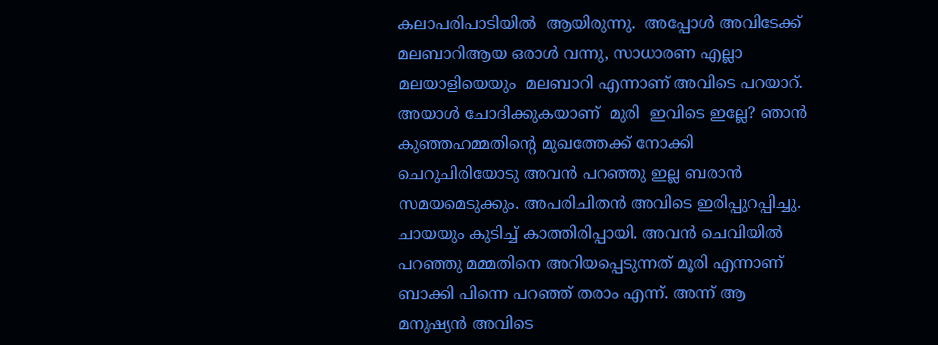കലാപരിപാടിയിൽ  ആയിരുന്നു.  അപ്പോൾ അവിടേക്ക് മലബാറിആയ ഒരാൾ വന്നു, സാധാരണ എല്ലാ മലയാളിയെയും  മലബാറി എന്നാണ് അവിടെ പറയാറ്.   അയാൾ ചോദിക്കുകയാണ്  മുരി  ഇവിടെ ഇല്ലേ? ഞാൻ കുഞ്ഞഹമ്മതിന്റെ മുഖത്തേക്ക് നോക്കി ചെറുചിരിയോടു അവൻ പറഞ്ഞു ഇല്ല ബരാൻ സമയമെടുക്കും. അപരിചിതൻ അവിടെ ഇരിപ്പുറപ്പിച്ചു. ചായയും കുടിച്ച് കാത്തിരിപ്പായി. അവൻ ചെവിയിൽ പറഞ്ഞു മമ്മതിനെ അറിയപ്പെടുന്നത് മൂരി എന്നാണ് ബാക്കി പിന്നെ പറഞ്ഞ് തരാം എന്ന്. അന്ന് ആ മനുഷ്യൻ അവിടെ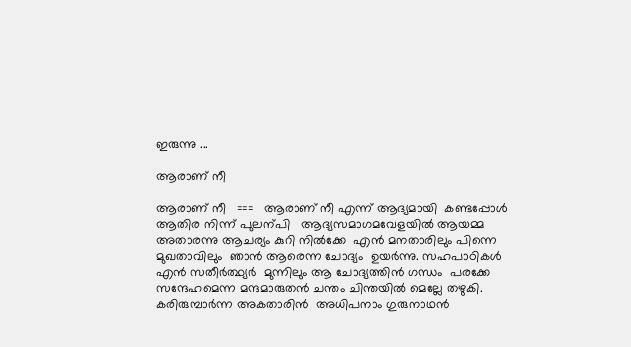ഇരുന്നു ...

ആരാണ് നീ

ആരാണ് നീ   ===   ആരാണ് നീ എന്ന് ആദ്യമായി  കണ്ടപ്പോൾ ആതിര നിന്ന് പുലന്പി   ആദ്യസമാഗമവേളയിൽ ആയമ്മ  അതാരന്നു ആചര്യം കുറി നിൽക്കേ  എൻ മനതാരിലും പിന്നെ മുഖതാവിലും  ഞാൻ ആരെന്ന ചോദ്യം  ഉയർന്നു. സഹപാഠികൾ എൻ സതീർത്ഥ്യർ  മുന്നിലും ആ ചോദ്യത്തിൻ ഗന്ധം  പരക്കേ  സന്ദേഹമെന്ന മന്ദമാരുതൻ ചന്തം ചിന്തയിൽ മെല്ലേ തഴുകി. കരിരുമ്പാർന്ന അകതാരിൻ  അധിപനാം ഗുരുനാഥൻ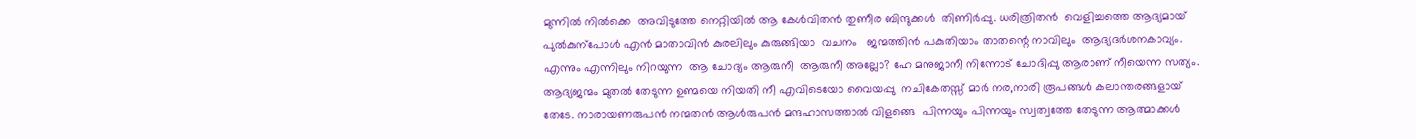മുന്നിൽ നിൽക്കെ  അവിടുത്തേ നെറ്റിയിൽ ആ കേൾവിതൻ തുണീര ബിന്ദുക്കൾ  തിണിർപ്പു. ധരിത്രിതൻ  വെളിച്ചത്തെ ആദ്യമായ് പുൽകുന്പോൾ എൻ മാതാവിൻ കുരലിലും കുരുങ്ങിയാ  വചനം   ജന്മത്തിൻ പകുതിയാം താതന്റെ നാവിലും  ആദ്യദർശനകാവ്യം. എന്നും എന്നിലും നിറയുന്ന  ആ ചോദ്യം ആരുനീ  ആരുനീ അല്ലോ? ഹേ മനുജാനീ നിന്നോട് ചോദിപ്പു ആരാണ് നീയെന്ന സത്യം. ആദ്യജന്മം മുതൽ തേടുന്ന ഉണ്മയെ നിയതി നീ എവിടെയോ വൈയപ്പു  നചികേതസ്സ് മാർ നര,നാരി രൂപങ്ങൾ കലാന്തരങ്ങളായ് തേടേ. നാരായണരുപൻ നന്മതൻ ആൾരുപൻ മന്ദഹാസത്താൽ വിളങ്ങെ  പിന്നയും പിന്നയും സ്വത്വത്തേ തേടുന്ന ആത്മാക്കൾ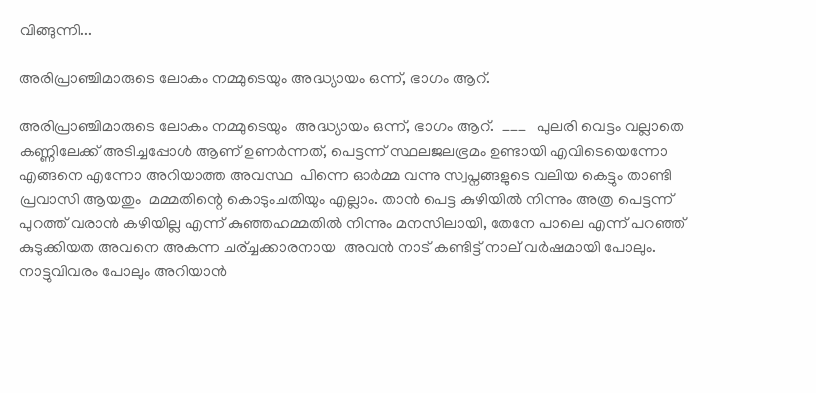വിങ്ങുന്നി...

അരിപ്രാഞ്ചിമാരുടെ ലോകം നമ്മുടെയും അദ്ധ്യായം ഒന്ന്, ഭാഗം ആറ്‌.

അരിപ്രാഞ്ചിമാരുടെ ലോകം നമ്മുടെയും  അദ്ധ്യായം ഒന്ന്, ഭാഗം ആറ്.  ___   പുലരി വെട്ടം വല്ലാതെ കണ്ണിലേക്ക് അടിച്ചപ്പോൾ ആണ് ഉണർന്നത്, പെട്ടന്ന് സ്ഥലജലഭ്രമം ഉണ്ടായി എവിടെയെന്നോ  എങ്ങനെ എന്നോ അറിയാത്ത അവസ്ഥ  പിന്നെ ഓർമ്മ വന്നു സ്വപ്നങ്ങളുടെ വലിയ കെട്ടും താണ്ടി പ്രവാസി ആയതും  മമ്മതിന്റെ കൊടുംചതിയും എല്ലാം. താൻ പെട്ട കുഴിയിൽ നിന്നും അത്ര പെട്ടന്ന് പുറത്ത് വരാൻ കഴിയില്ല എന്ന് കുഞ്ഞഹമ്മതിൽ നിന്നും മനസിലായി, തേനേ പാലെ എന്ന് പറഞ്ഞ് കുടുക്കിയത അവനെ അകന്ന ചര്ച്ചക്കാരനായ  അവൻ നാട് കണ്ടിട്ട് നാല് വർഷമായി പോലും. നാട്ടുവിവരം പോലും അറിയാൻ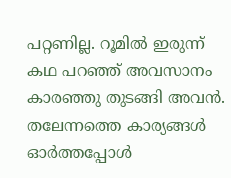പറ്റണില്ല. റൂമിൽ ഇരുന്ന് കഥ പറഞ്ഞ് അവസാനം കാരഞ്ഞു തുടങ്ങി അവൻ. തലേന്നത്തെ കാര്യങ്ങൾ ഓർത്തപ്പോൾ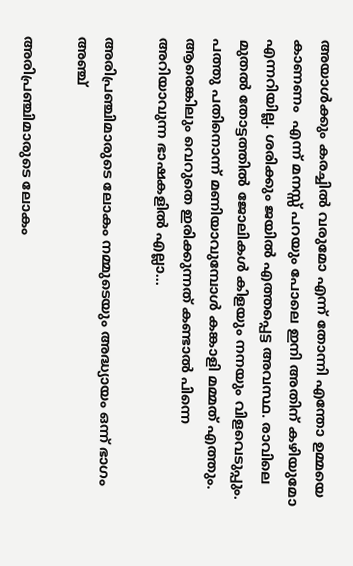അയാൾക്കും കരച്ചിൽ വരുമോ എന്ന് തോന്നി എന്തോ ഉമ്മയെ കാണണം  എന്ന് മനസ്സ് പറയും പോലെ ഇനി അതിന് കഴിയുമോ എന്നറിയില്ല. ശരിക്കും ജയിൽ എത്തപ്പെട്ട അവസ്ഥ. രാവിലെ മുതൽ തോട്ടത്തിൽ ജോലികൾ കിളയും നനയും വിളവെടുപ്പും. പത്തു പതിനൊന്ന് മണിയാവുമ്പോൾ കങ്കാളി മമ്മത് എത്തും. ആരെങ്കിലും വെറുതെ ഇരിക്കുന്നത് കണ്ടാൽ പിന്നെ അറിയാവുന്ന ഭാഷകളിൽ എല്ലാ...

അരിപ്രഞ്ചിമാരുടെ ലോകം നമ്മുടെയും അദ്ധ്യായം ഒന്ന് ഭാഗം അഞ്ച്

അരിപ്രഞ്ചിമാരുടെ ലോകം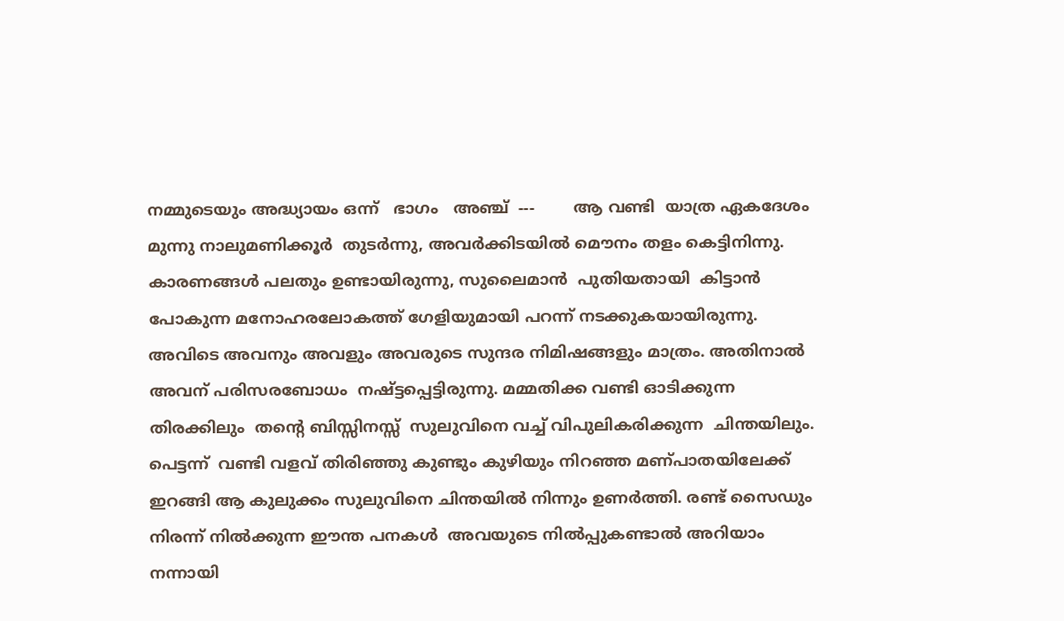നമ്മുടെയും അദ്ധ്യായം ഒന്ന്   ഭാഗം   അഞ്ച്  ---        ആ വണ്ടി  യാത്ര ഏകദേശം മുന്നു നാലുമണിക്കൂർ  തുടർന്നു, അവർക്കിടയിൽ മൌനം തളം കെട്ടിനിന്നു. കാരണങ്ങൾ പലതും ഉണ്ടായിരുന്നു, സുലൈമാൻ  പുതിയതായി  കിട്ടാൻ പോകുന്ന മനോഹരലോകത്ത് ഗേളിയുമായി പറന്ന് നടക്കുകയായിരുന്നു. അവിടെ അവനും അവളും അവരുടെ സുന്ദര നിമിഷങ്ങളും മാത്രം. അതിനാൽ അവന് പരിസരബോധം  നഷ്ട്ടപ്പെട്ടിരുന്നു. മമ്മതിക്ക വണ്ടി ഓടിക്കുന്ന തിരക്കിലും  തന്റെ ബിസ്സിനസ്സ്  സുലുവിനെ വച്ച് വിപുലികരിക്കുന്ന  ചിന്തയിലും. പെട്ടന്ന്  വണ്ടി വളവ് തിരിഞ്ഞു കുണ്ടും കുഴിയും നിറഞ്ഞ മണ്പാതയിലേക്ക് ഇറങ്ങി ആ കുലുക്കം സുലുവിനെ ചിന്തയിൽ നിന്നും ഉണർത്തി. രണ്ട് സൈഡും നിരന്ന് നിൽക്കുന്ന ഈന്ത പനകൾ  അവയുടെ നിൽപ്പുകണ്ടാൽ അറിയാം നന്നായി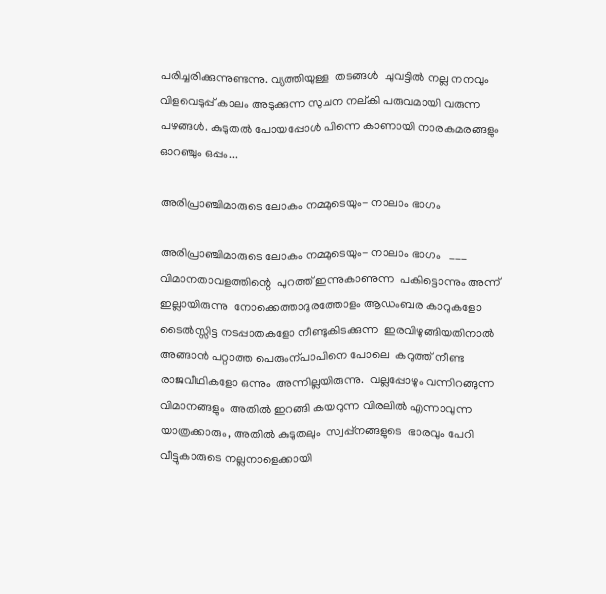പരിച്ചരിക്കുന്നുണ്ടന്നു. വ്യത്തിയുള്ള  തടങ്ങൾ  ചുവട്ടിൽ നല്ല നനവും വിളവെടുപ്പ് കാലം അടുക്കുന്ന സുചന നല്കി പരുവമായി വരുന്ന പഴങ്ങൾ. കുടുതൽ പോയപ്പോൾ പിന്നെ കാണായി നാരകമരങ്ങളും ഓറഞ്ചും ഒപ്പം...

അരിപ്രാഞ്ചിമാരുടെ ലോകം നമ്മുടെയും- നാലാം ഭാഗം

അരിപ്രാഞ്ചിമാരുടെ ലോകം നമ്മുടെയും- നാലാം ഭാഗം   ___            വിമാനതാവളത്തിന്റെ  പുറത്ത് ഇന്നുകാണുന്ന  പകിട്ടൊന്നും അന്ന് ഇല്ലായിരുന്നു  നോക്കെത്താദുരത്തോളം ആഡംബര കാറുകളോ ടൈൽസ്സിട്ട നടപ്പാതകളോ നീണ്ടുകിടക്കുന്ന  ഇരവിഴുങ്ങിയതിനാൽ  അങ്ങാൻ പറ്റാത്ത പെരുംന്പാപിനെ പോലെ  കറുത്ത് നീണ്ട  രാജവീഥികളോ ഒന്നും  അന്നില്ലയിരുന്നു.  വല്ലപ്പോഴും വന്നിറങ്ങുന്ന  വിമാനങ്ങളും  അതിൽ ഇറങ്ങി കയറുന്ന വിരലിൽ എന്നാവുന്ന യാത്രക്കാരും, അതിൽ കുടുതലും  സ്വപ്പ്നങ്ങളുടെ  ഭാരവും പേറി വീട്ടുകാരുടെ നല്ലനാളെക്കായി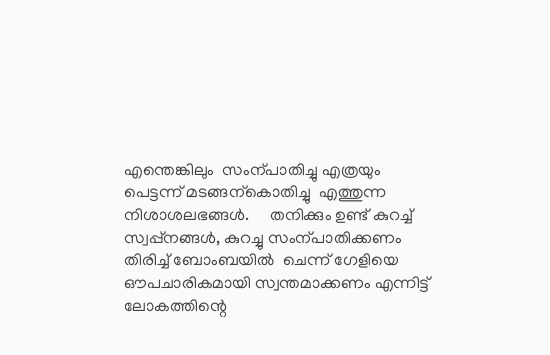എന്തെങ്കിലും  സംന്പാതിച്ചു എത്രയും പെട്ടന്ന് മടങ്ങന്കൊതിച്ചു  എത്തുന്ന  നിശാശലഭങ്ങൾ.     തനിക്കും ഉണ്ട് കുറച്ച് സ്വപ്പ്നങ്ങൾ, കുറച്ചു സംന്പാതിക്കണം തിരിച്ച് ബോംബയിൽ  ചെന്ന് ഗേളിയെ ഔപചാരികമായി സ്വന്തമാക്കണം എന്നിട്ട് ലോകത്തിന്റെ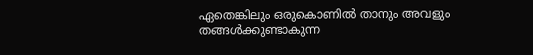ഏതെങ്കിലും ഒരുകൊണിൽ താനും അവളും തങ്ങൾക്കുണ്ടാകുന്ന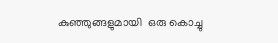കുഞ്ഞുങ്ങളുമായി  ഒരു കൊച്ചു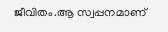ജീവിതം.ആ സ്വപ്പനമാണ്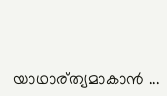യാഥാര്ത്യമാകാൻ ...